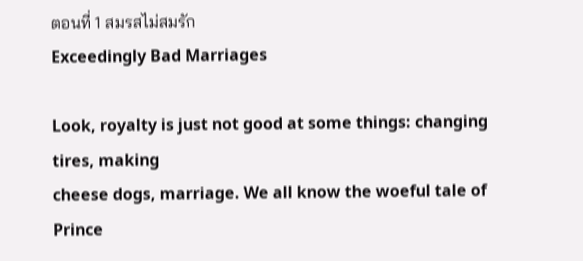ตอนที่ 1 สมรสไม่สมรัก
Exceedingly Bad Marriages

Look, royalty is just not good at some things: changing tires, making
cheese dogs, marriage. We all know the woeful tale of Prince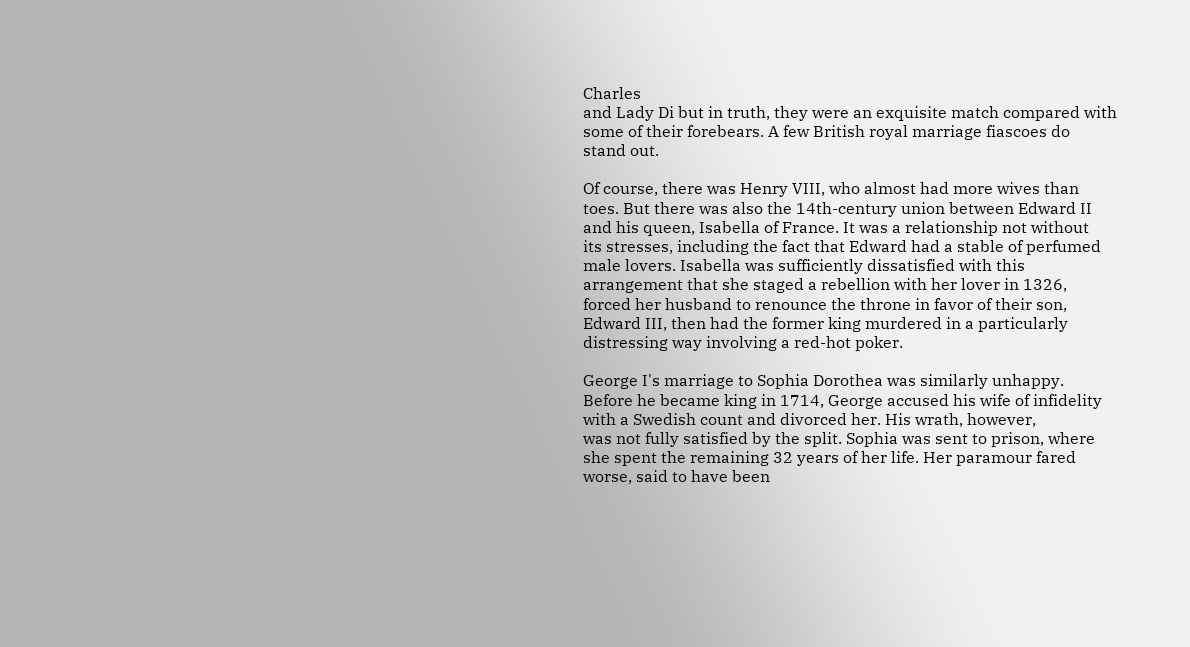Charles
and Lady Di but in truth, they were an exquisite match compared with
some of their forebears. A few British royal marriage fiascoes do
stand out.

Of course, there was Henry VIII, who almost had more wives than
toes. But there was also the 14th-century union between Edward II
and his queen, Isabella of France. It was a relationship not without
its stresses, including the fact that Edward had a stable of perfumed
male lovers. Isabella was sufficiently dissatisfied with this
arrangement that she staged a rebellion with her lover in 1326,
forced her husband to renounce the throne in favor of their son,
Edward III, then had the former king murdered in a particularly
distressing way involving a red-hot poker.

George I's marriage to Sophia Dorothea was similarly unhappy.
Before he became king in 1714, George accused his wife of infidelity
with a Swedish count and divorced her. His wrath, however,
was not fully satisfied by the split. Sophia was sent to prison, where
she spent the remaining 32 years of her life. Her paramour fared
worse, said to have been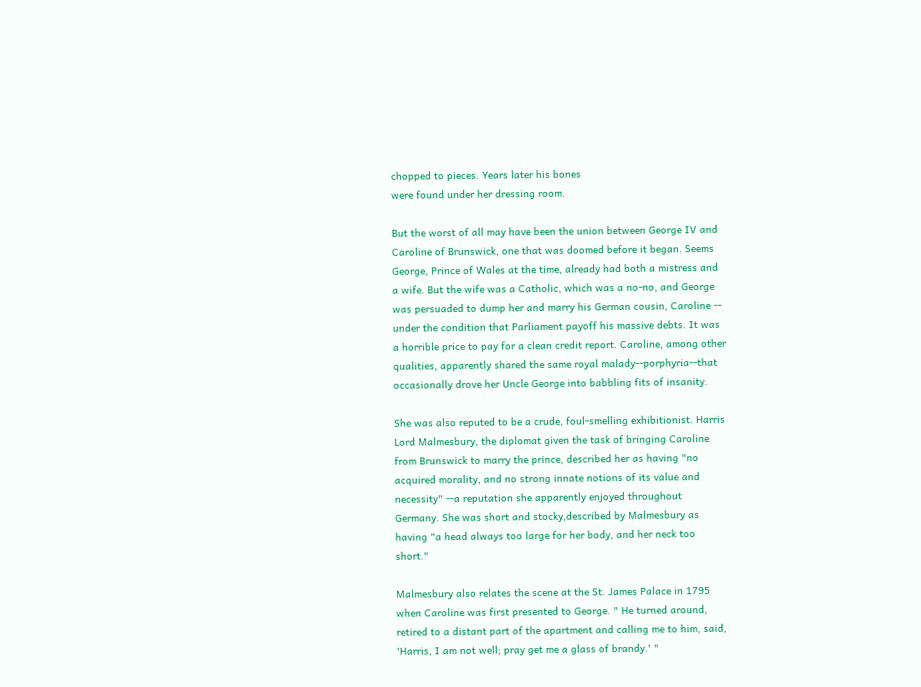chopped to pieces. Years later his bones
were found under her dressing room.

But the worst of all may have been the union between George IV and
Caroline of Brunswick, one that was doomed before it began. Seems
George, Prince of Wales at the time, already had both a mistress and
a wife. But the wife was a Catholic, which was a no-no, and George
was persuaded to dump her and marry his German cousin, Caroline --
under the condition that Parliament payoff his massive debts. It was
a horrible price to pay for a clean credit report. Caroline, among other
qualities, apparently shared the same royal malady--porphyria--that
occasionally drove her Uncle George into babbling fits of insanity.

She was also reputed to be a crude, foul-smelling exhibitionist. Harris
Lord Malmesbury, the diplomat given the task of bringing Caroline
from Brunswick to marry the prince, described her as having "no
acquired morality, and no strong innate notions of its value and
necessity" --a reputation she apparently enjoyed throughout
Germany. She was short and stocky,described by Malmesbury as
having "a head always too large for her body, and her neck too
short."

Malmesbury also relates the scene at the St. James Palace in 1795
when Caroline was first presented to George. " He turned around,
retired to a distant part of the apartment and calling me to him, said,
'Harris, I am not well; pray get me a glass of brandy.' "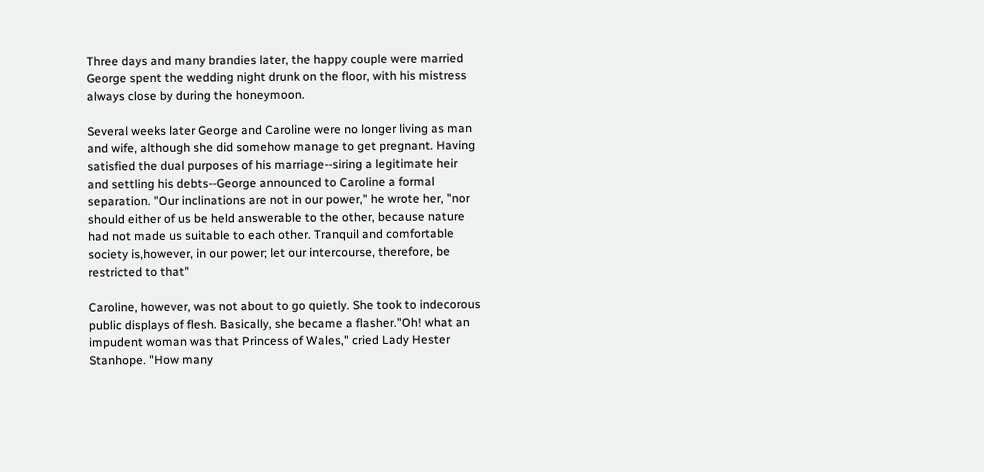Three days and many brandies later, the happy couple were married
George spent the wedding night drunk on the floor, with his mistress
always close by during the honeymoon.

Several weeks later George and Caroline were no longer living as man
and wife, although she did somehow manage to get pregnant. Having
satisfied the dual purposes of his marriage--siring a legitimate heir
and settling his debts--George announced to Caroline a formal
separation. "Our inclinations are not in our power," he wrote her, "nor
should either of us be held answerable to the other, because nature
had not made us suitable to each other. Tranquil and comfortable
society is,however, in our power; let our intercourse, therefore, be
restricted to that"

Caroline, however, was not about to go quietly. She took to indecorous
public displays of flesh. Basically, she became a flasher."Oh! what an
impudent woman was that Princess of Wales," cried Lady Hester
Stanhope. "How many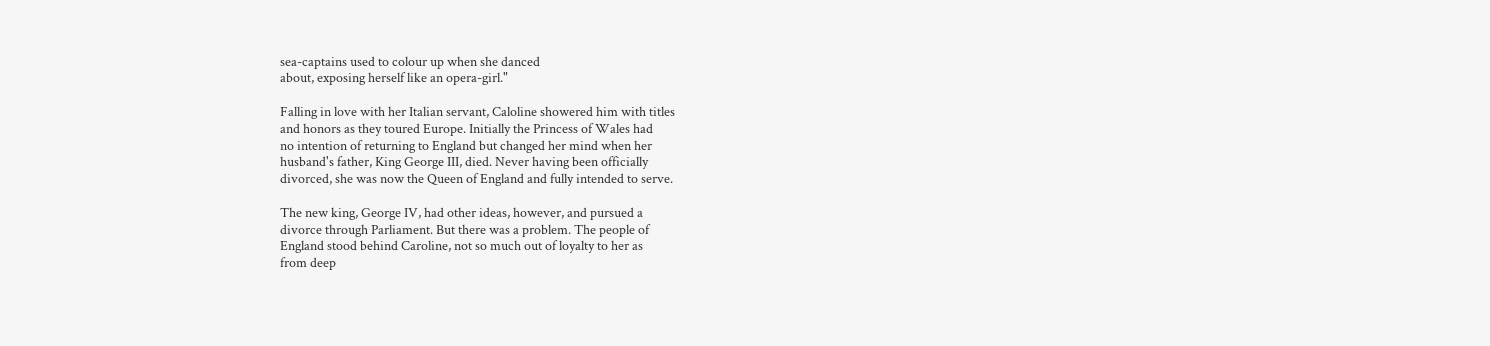sea-captains used to colour up when she danced
about, exposing herself like an opera-girl."

Falling in love with her Italian servant, Caloline showered him with titles
and honors as they toured Europe. Initially the Princess of Wales had
no intention of returning to England but changed her mind when her
husband's father, King George III, died. Never having been officially
divorced, she was now the Queen of England and fully intended to serve.

The new king, George IV, had other ideas, however, and pursued a
divorce through Parliament. But there was a problem. The people of
England stood behind Caroline, not so much out of loyalty to her as
from deep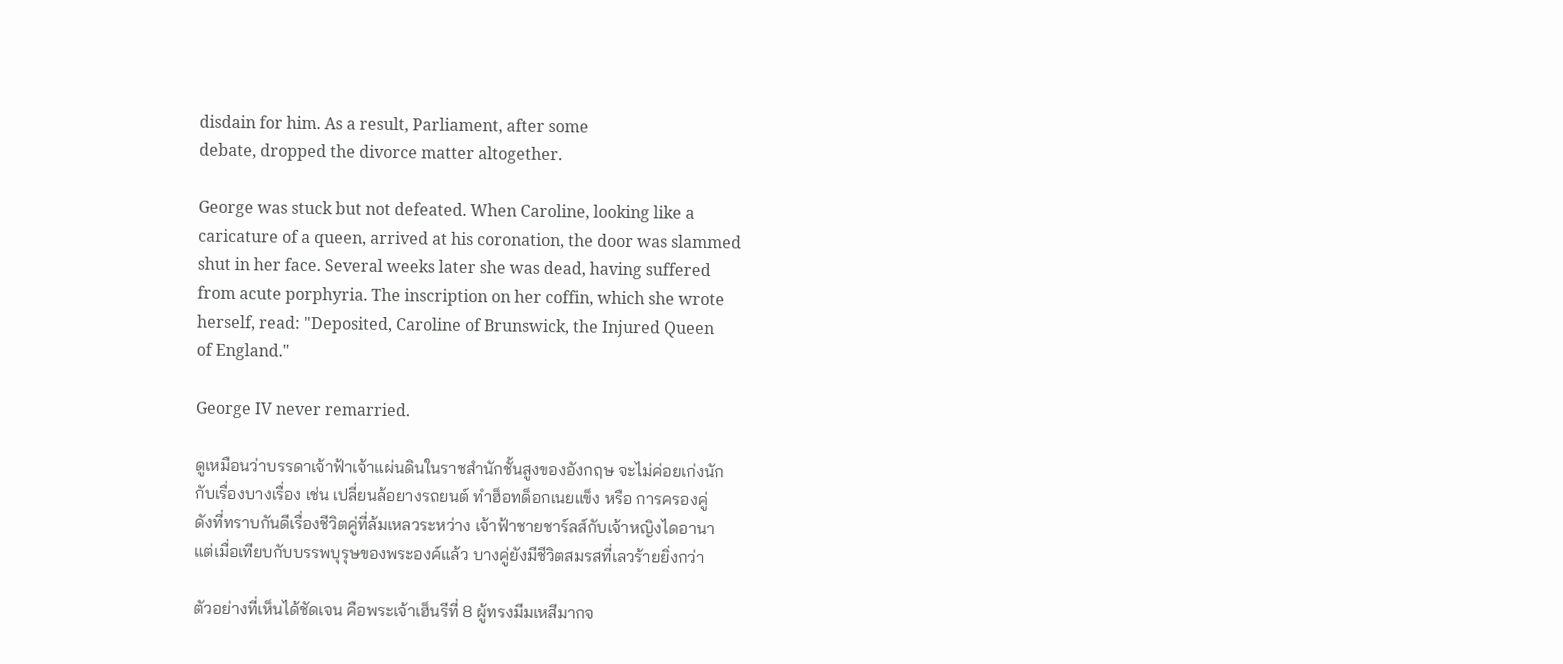disdain for him. As a result, Parliament, after some
debate, dropped the divorce matter altogether.

George was stuck but not defeated. When Caroline, looking like a
caricature of a queen, arrived at his coronation, the door was slammed
shut in her face. Several weeks later she was dead, having suffered
from acute porphyria. The inscription on her coffin, which she wrote
herself, read: "Deposited, Caroline of Brunswick, the Injured Queen
of England."

George IV never remarried.

ดูเหมือนว่าบรรดาเจ้าฟ้าเจ้าแผ่นดินในราชสำนักชั้นสูงของอังกฤษ จะไม่ค่อยเก่งนัก
กับเรื่องบางเรื่อง เช่น เปลี่ยนล้อยางรถยนต์ ทำฮ็อทด็อกเนยแข็ง หรือ การครองคู่
ดังที่ทราบกันดีเรื่องชีวิตคู่ที่ล้มเหลวระหว่าง เจ้าฟ้าชายชาร์ลส์กับเจ้าหญิงไดอานา
แต่เมื่อเทียบกับบรรพบุรุษของพระองค์แล้ว บางคู่ยังมีชีวิตสมรสที่เลวร้ายยิ่งกว่า

ตัวอย่างที่เห็นได้ชัดเจน คือพระเจ้าเฮ็นรีที่ 8 ผู้ทรงมีมเหสีมากจ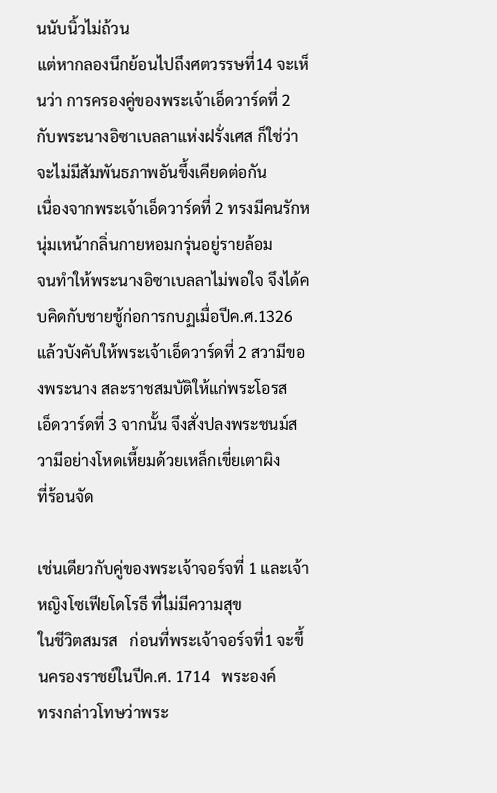นนับนิ้วไม่ถ้วน
แต่หากลองนึกย้อนไปถึงศตวรรษที่14 จะเห็นว่า การครองคู่ของพระเจ้าเอ็ดวาร์ดที่ 2
กับพระนางอิซาเบลลาแห่งฝรั่งเศส ก็ใช่ว่าจะไม่มีสัมพันธภาพอันขึ้งเคียดต่อกัน
เนื่องจากพระเจ้าเอ็ดวาร์ดที่ 2 ทรงมีคนรักหนุ่มเหน้ากลิ่นกายหอมกรุ่นอยู่รายล้อม
จนทำให้พระนางอิซาเบลลาไม่พอใจ จึงได้คบคิดกับชายชู้ก่อการกบฏเมื่อปีค.ศ.1326
แล้วบังคับให้พระเจ้าเอ็ดวาร์ดที่ 2 สวามีของพระนาง สละราชสมบัติให้แก่พระโอรส
เอ็ดวาร์ดที่ 3 จากนั้น จึงสั่งปลงพระชนม์สวามีอย่างโหดเหี้ยมด้วยเหล็กเขี่ยเตาผิง
ที่ร้อนจัด

เช่นเดียวกับคู่ของพระเจ้าจอร์จที่ 1 และเจ้าหญิงโซเฟียโดโรธี ที่ไม่มีความสุข
ในชีวิตสมรส   ก่อนที่พระเจ้าจอร์จที่1 จะขึ้นครองราชย์ในปีค.ศ. 1714   พระองค์
ทรงกล่าวโทษว่าพระ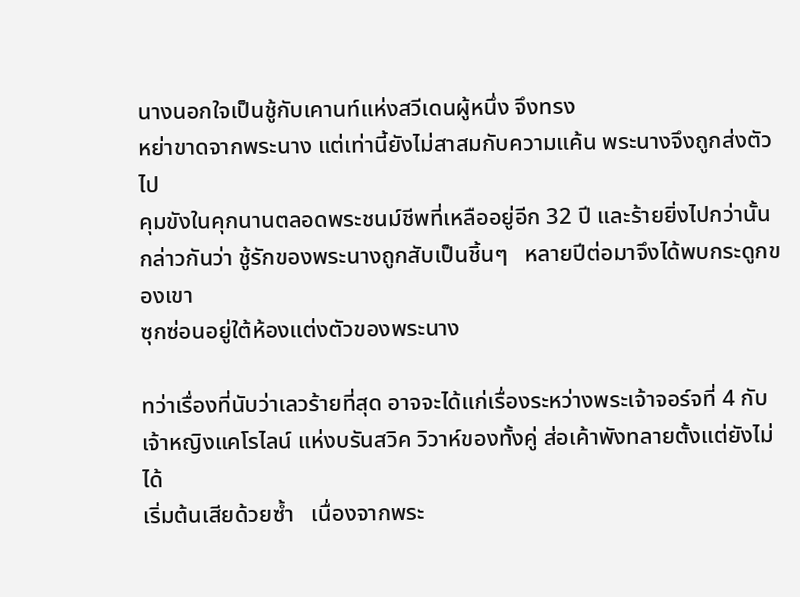นางนอกใจเป็นชู้กับเคานท์แห่งสวีเดนผู้หนึ่ง จึงทรง
หย่าขาดจากพระนาง แต่เท่านี้ยังไม่สาสมกับความแค้น พระนางจึงถูกส่งตัวไป
คุมขังในคุกนานตลอดพระชนม์ชีพที่เหลืออยู่อีก 32 ปี และร้ายยิ่งไปกว่านั้น
กล่าวกันว่า ชู้รักของพระนางถูกสับเป็นชิ้นๆ   หลายปีต่อมาจึงได้พบกระดูกของเขา
ซุกซ่อนอยู่ใต้ห้องแต่งตัวของพระนาง

ทว่าเรื่องที่นับว่าเลวร้ายที่สุด อาจจะได้แก่เรื่องระหว่างพระเจ้าจอร์จที่ 4 กับ
เจ้าหญิงแคโรไลน์ แห่งบรันสวิค วิวาห์ของทั้งคู่ ส่อเค้าพังทลายตั้งแต่ยังไม่ได้
เริ่มต้นเสียด้วยซ้ำ   เนื่องจากพระ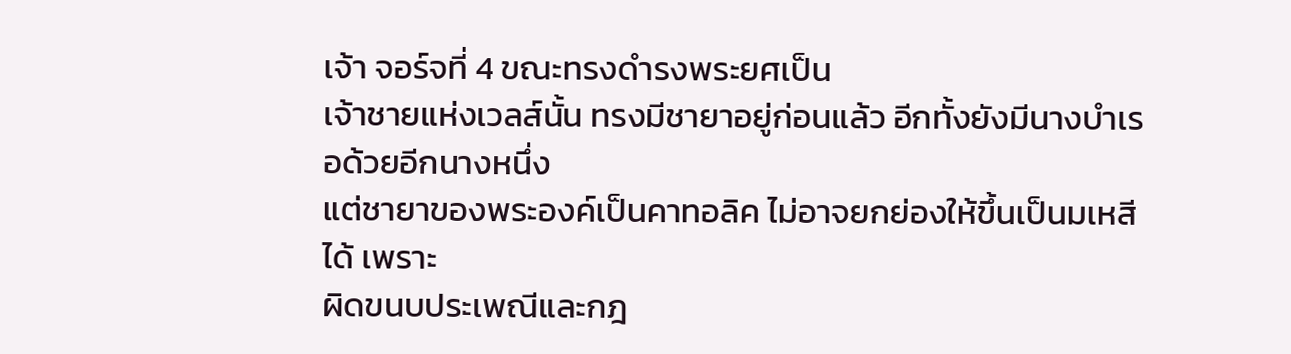เจ้า จอร์จที่ 4 ขณะทรงดำรงพระยศเป็น
เจ้าชายแห่งเวลส์นั้น ทรงมีชายาอยู่ก่อนแล้ว อีกทั้งยังมีนางบำเรอด้วยอีกนางหนึ่ง
แต่ชายาของพระองค์เป็นคาทอลิค ไม่อาจยกย่องให้ขึ้นเป็นมเหสีได้ เพราะ
ผิดขนบประเพณีและกฎ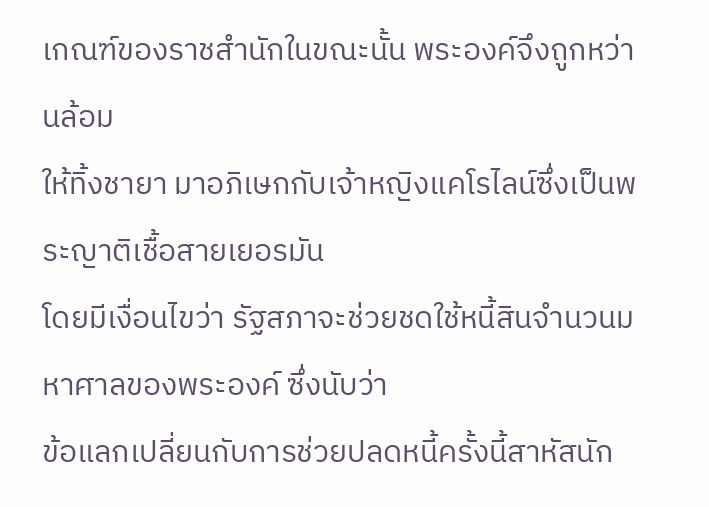เกณฑ์ของราชสำนักในขณะนั้น พระองค์จึงถูกหว่านล้อม
ให้ทิ้งชายา มาอภิเษกกับเจ้าหญิงแคโรไลน์ซึ่งเป็นพระญาติเชื้อสายเยอรมัน
โดยมีเงื่อนไขว่า รัฐสภาจะช่วยชดใช้หนี้สินจำนวนมหาศาลของพระองค์ ซึ่งนับว่า
ข้อแลกเปลี่ยนกับการช่วยปลดหนี้ครั้งนี้สาหัสนัก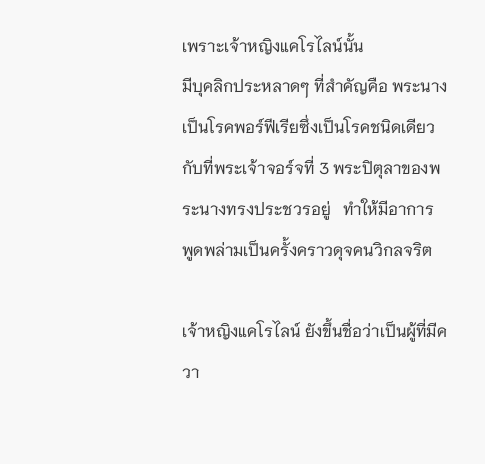เพราะเจ้าหญิงแคโรไลน์นั้น
มีบุคลิกประหลาดๆ ที่สำคัญคือ พระนางเป็นโรคพอร์ฟีเรียซึ่งเป็นโรคชนิดเดียว
กับที่พระเจ้าจอร์จที่ 3 พระปิตุลาของพระนางทรงประชวรอยู่   ทำให้มีอาการ
พูดพล่ามเป็นครั้งคราวดุจคนวิกลจริต

เจ้าหญิงแคโรไลน์ ยังขึ้นชื่อว่าเป็นผู้ที่มีควา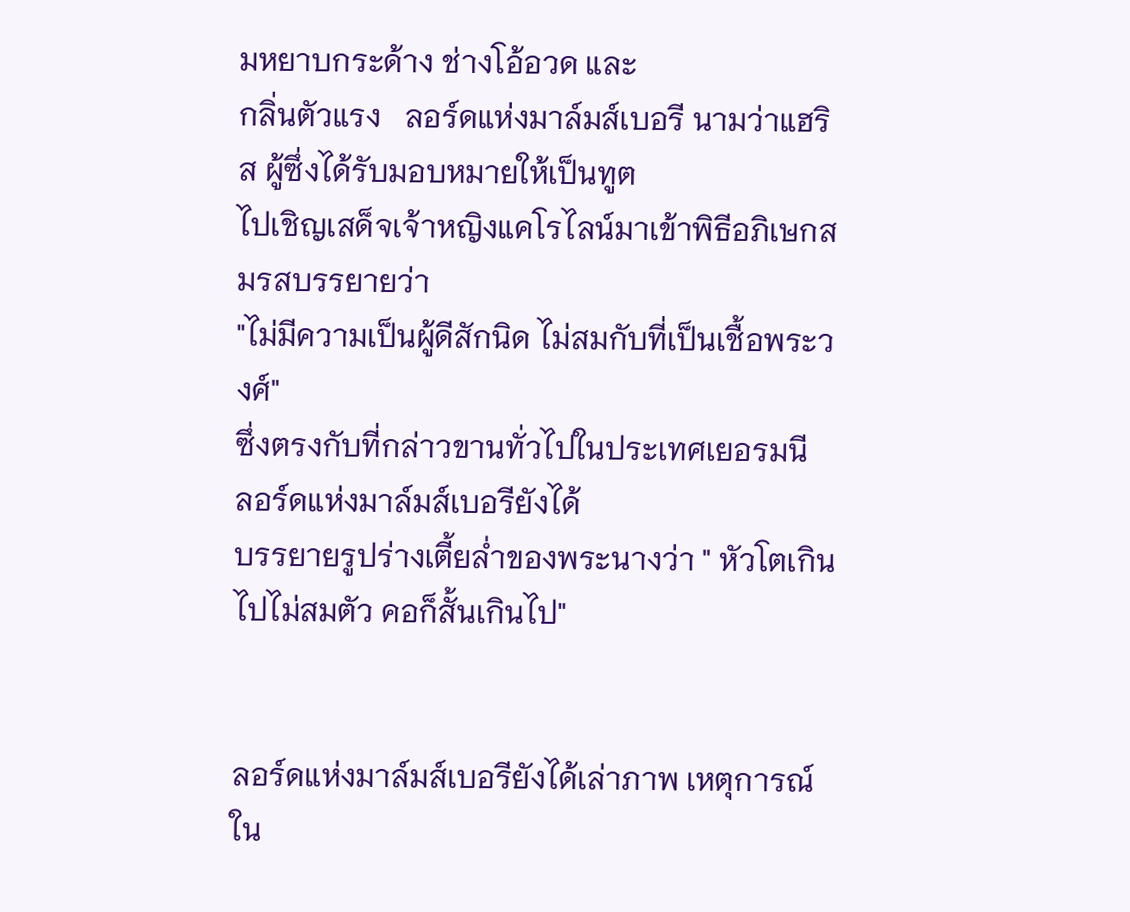มหยาบกระด้าง ช่างโอ้อวด และ
กลิ่นตัวแรง   ลอร์ดแห่งมาล์มส์เบอรี นามว่าแฮริส ผู้ซึ่งได้รับมอบหมายให้เป็นทูต
ไปเชิญเสด็จเจ้าหญิงแคโรไลน์มาเข้าพิธีอภิเษกสมรสบรรยายว่า
"ไม่มีความเป็นผู้ดีสักนิด ไม่สมกับที่เป็นเชื้อพระวงศ์"
ซึ่งตรงกับที่กล่าวขานทั่วไปในประเทศเยอรมนี   ลอร์ดแห่งมาล์มส์เบอรียังได้
บรรยายรูปร่างเตี้ยล่ำของพระนางว่า " หัวโตเกินไปไม่สมตัว คอก็สั้นเกินไป"


ลอร์ดแห่งมาล์มส์เบอรียังได้เล่าภาพ เหตุการณ์ ใน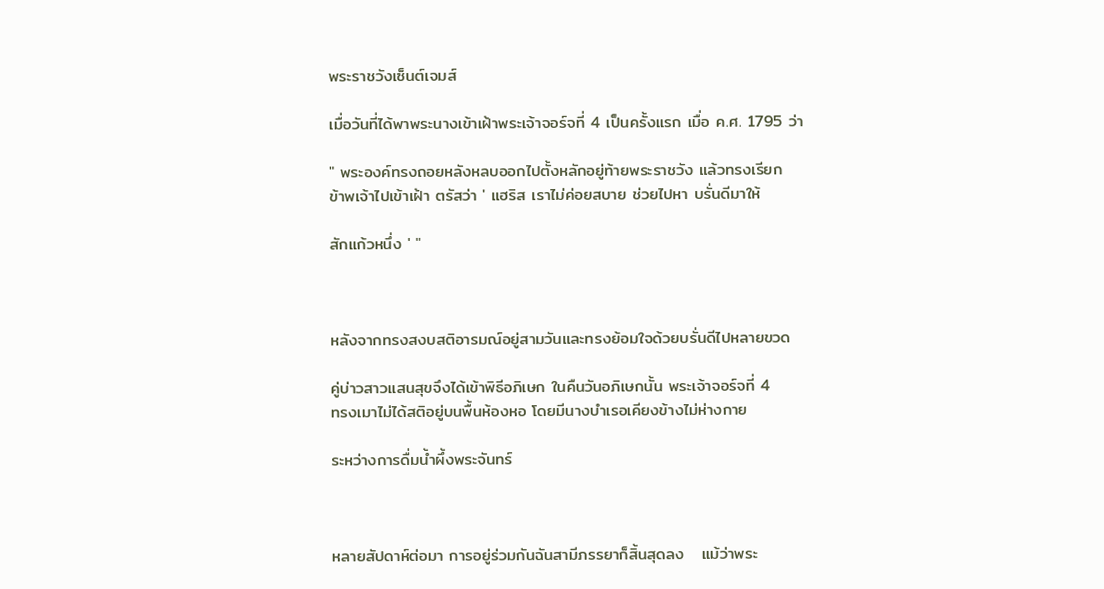พระราชวังเซ็นต์เจมส์

เมื่อวันที่ได้พาพระนางเข้าเฝ้าพระเจ้าจอร์จที่ 4 เป็นครั้งแรก เมื่อ ค.ศ. 1795 ว่า

" พระองค์ทรงถอยหลังหลบออกไปตั้งหลักอยู่ท้ายพระราชวัง แล้วทรงเรียก
ข้าพเจ้าไปเข้าเฝ้า ตรัสว่า ' แฮริส เราไม่ค่อยสบาย ช่วยไปหา บรั่นดีมาให้

สักแก้วหนึ่ง ' "



หลังจากทรงสงบสติอารมณ์อยู่สามวันและทรงย้อมใจด้วยบรั่นดีไปหลายขวด

คู่บ่าวสาวแสนสุขจึงได้เข้าพิธีอภิเษก ในคืนวันอภิเษกนั้น พระเจ้าจอร์จที่ 4
ทรงเมาไม่ได้สติอยู่บนพื้นห้องหอ โดยมีนางบำเรอเคียงข้างไม่ห่างกาย

ระหว่างการดื่มน้ำผึ้งพระจันทร์



หลายสัปดาห์ต่อมา การอยู่ร่วมกันฉันสามีภรรยาก็สิ้นสุดลง   แม้ว่าพระ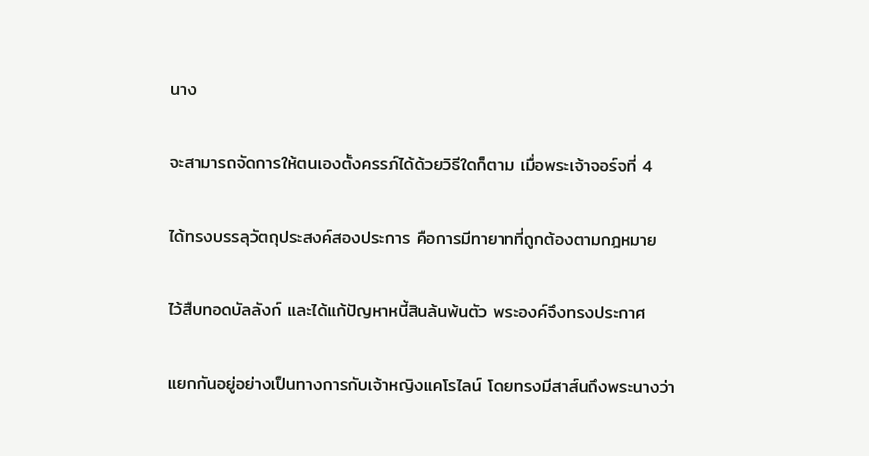นาง

จะสามารถจัดการให้ตนเองตั้งครรภ์ได้ด้วยวิธีใดก็ตาม เมื่อพระเจ้าจอร์จที่ 4

ได้ทรงบรรลุวัตถุประสงค์สองประการ คือการมีทายาทที่ถูกต้องตามกฎหมาย

ไว้สืบทอดบัลลังก์ และได้แก้ปัญหาหนี้สินล้นพ้นตัว พระองค์จึงทรงประกาศ

แยกกันอยู่อย่างเป็นทางการกับเจ้าหญิงแคโรไลน์ โดยทรงมีสาส์นถึงพระนางว่า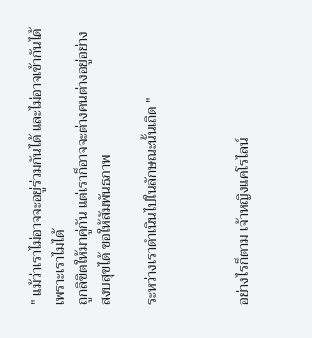" แม้ว่าเราไม่อาจจะอยู่ร่วมกันได้ และไม่อาจเข้ากันได้   เพราะเราไมได้
ถูกลิขิตให้มาคู่กัน แต่เราก็อาจจะต่างคนต่างอยู่อย่างสงบสุขได้ ขอให้สัมพันธภาพ

ระหว่างเราดำเนินไปในลักษณะนั้นเถิด "



อย่างไรก็ตาม เจ้าหญิงแคโรไลน์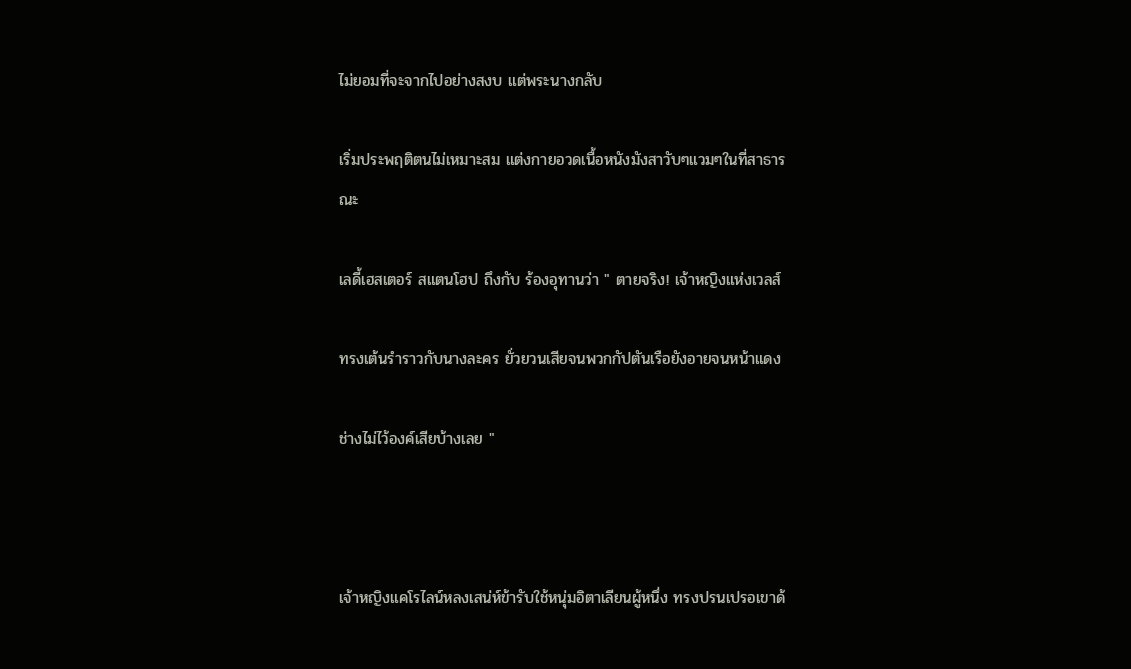ไม่ยอมที่จะจากไปอย่างสงบ แต่พระนางกลับ

เริ่มประพฤติตนไม่เหมาะสม แต่งกายอวดเนื้อหนังมังสาวับๆแวมๆในที่สาธารณะ

เลดี้เฮสเตอร์ สแตนโฮป ถึงกับ ร้องอุทานว่า " ตายจริง! เจ้าหญิงแห่งเวลส์

ทรงเต้นรำราวกับนางละคร ยั่วยวนเสียจนพวกกัปตันเรือยังอายจนหน้าแดง

ช่างไม่ไว้องค์เสียบ้างเลย "



เจ้าหญิงแคโรไลน์หลงเสน่ห์ข้ารับใช้หนุ่มอิตาเลียนผู้หนึ่ง ทรงปรนเปรอเขาด้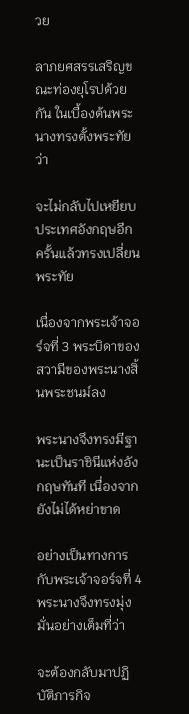วย

ลาภยศสรรเสริญขณะท่องยุโรปด้วยกัน ในเบื้องต้นพระนางทรงตั้งพระทัยว่า

จะไม่กลับไปเหยียบประเทศอังกฤษอีก   ครั้นแล้วทรงเปลี่ยนพระทัย

เนื่องจากพระเจ้าจอร์จที่ 3 พระบิดาของสวามีของพระนางสิ้นพระชนม์ลง

พระนางจึงทรงมีฐานะเป็นราชินีแห่งอังกฤษทันที เนื่องจากยังไม่ได้หย่าขาด

อย่างเป็นทางการกับพระเจ้าจอร์จที่ 4 พระนางจึงทรงมุ่งมั่นอย่างเต็มที่ว่า

จะต้องกลับมาปฏิบัติภารกิจ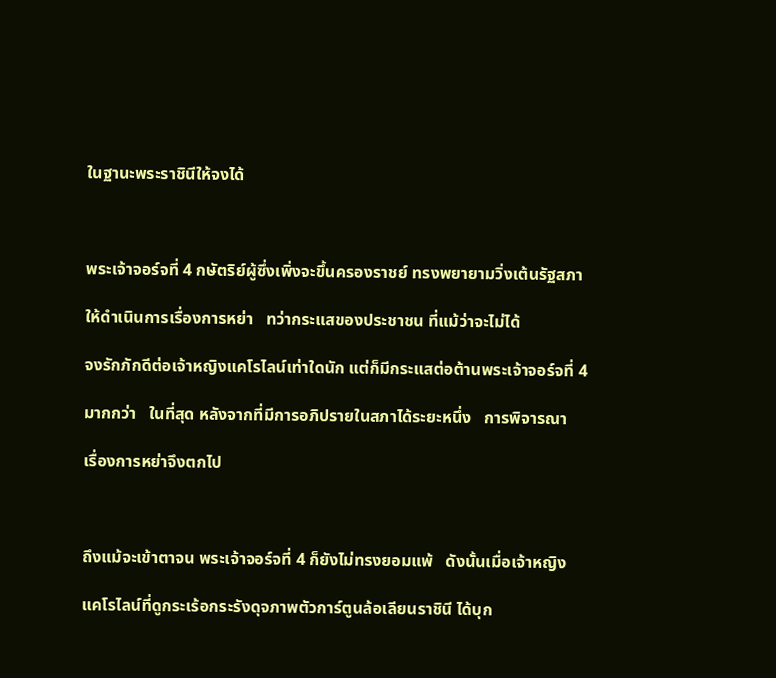ในฐานะพระราชินีให้จงได้



พระเจ้าจอร์จที่ 4 กษัตริย์ผู้ซึ่งเพิ่งจะขึ้นครองราชย์ ทรงพยายามวิ่งเต้นรัฐสภา

ให้ดำเนินการเรื่องการหย่า   ทว่ากระแสของประชาชน ที่แม้ว่าจะไม่ได้

จงรักภักดีต่อเจ้าหญิงแคโรไลน์เท่าใดนัก แต่ก็มีกระแสต่อต้านพระเจ้าจอร์จที่ 4

มากกว่า   ในที่สุด หลังจากที่มีการอภิปรายในสภาได้ระยะหนึ่ง   การพิจารณา

เรื่องการหย่าจึงตกไป



ถึงแม้จะเข้าตาจน พระเจ้าจอร์จที่ 4 ก็ยังไม่ทรงยอมแพ้   ดังนั้นเมื่อเจ้าหญิง

แคโรไลน์ที่ดูกระเร้อกระรังดุจภาพตัวการ์ตูนล้อเลียนราชินี ได้บุก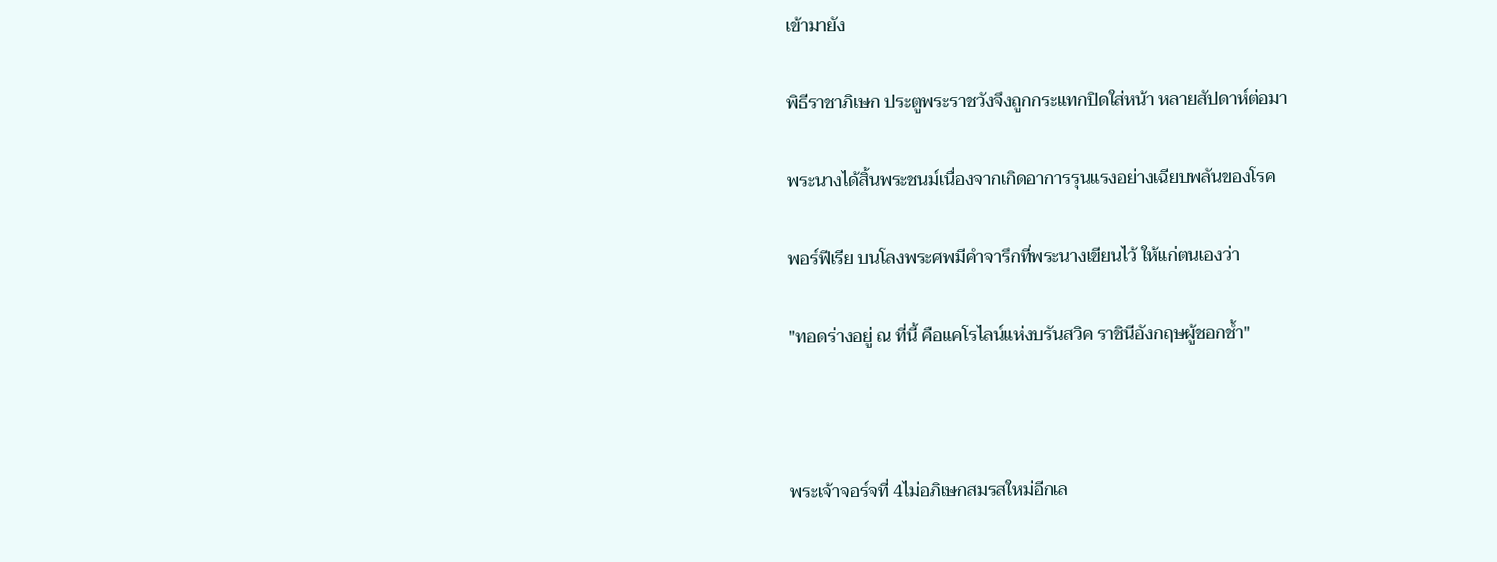เข้ามายัง

พิธีราชาภิเษก ประตูพระราชวังจึงถูกกระแทกปิดใส่หน้า หลายสัปดาห์ต่อมา

พระนางได้สิ้นพระชนม์เนื่องจากเกิดอาการรุนแรงอย่างเฉียบพลันของโรค

พอร์ฟีเรีย บนโลงพระศพมีคำจารึกที่พระนางเขียนไว้ ให้แก่ตนเองว่า

"ทอดร่างอยู่ ณ ที่นี้ คือแคโรไลน์แห่งบรันสวิค ราชินีอังกฤษผู้ชอกช้ำ"



พระเจ้าจอร์จที่ 4ไม่อภิเษกสมรสใหม่อีกเล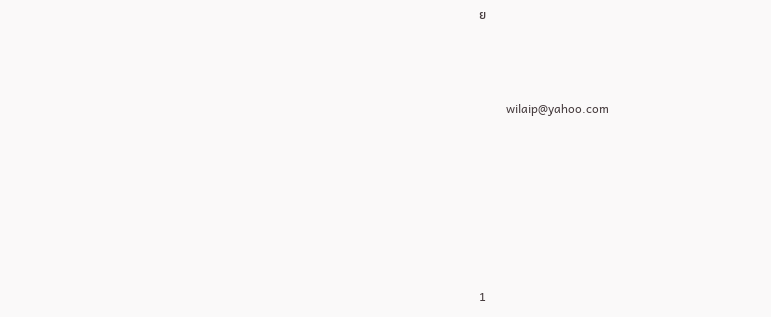ย




         wilaip@yahoo.com









1